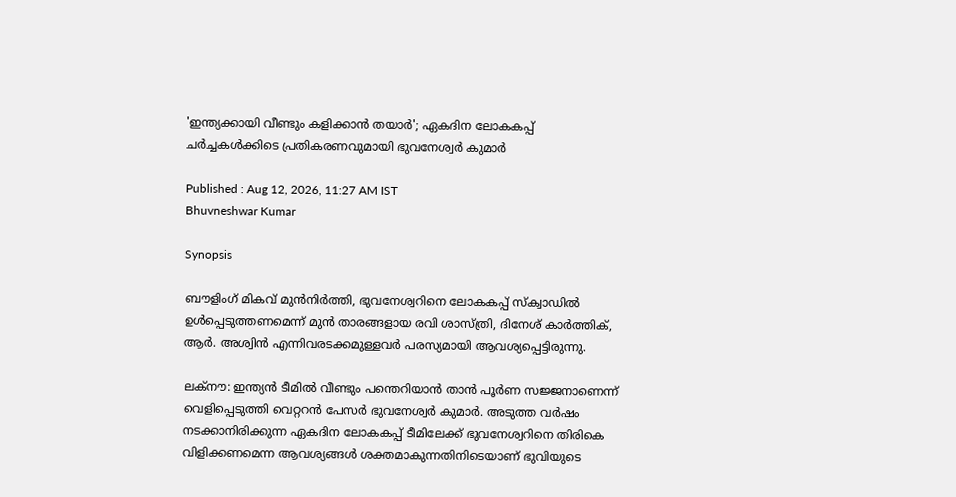'ഇന്ത്യക്കായി വീണ്ടും കളിക്കാൻ തയാർ'; ഏകദിന ലോകകപ്പ് ചർച്ചകൾക്കിടെ പ്രതികരണവുമായി ഭുവനേശ്വർ കുമാർ

Published : Aug 12, 2026, 11:27 AM IST
Bhuvneshwar Kumar

Synopsis

ബൗളിംഗ് മികവ് മുൻനിർത്തി, ഭുവനേശ്വറിനെ ലോകകപ്പ് സ്ക്വാഡിൽ ഉൾപ്പെടുത്തണമെന്ന് മുൻ താരങ്ങളായ രവി ശാസ്ത്രി, ദിനേശ് കാർത്തിക്, ആർ. അശ്വിൻ എന്നിവരടക്കമുള്ളവർ പരസ്യമായി ആവശ്യപ്പെട്ടിരുന്നു.

ലക്നൗ: ഇന്ത്യൻ ടീമിൽ വീണ്ടും പന്തെറിയാൻ താൻ പൂർണ സജ്ജനാണെന്ന് വെളിപ്പെടുത്തി വെറ്ററൻ പേസര്‍ ഭുവനേശ്വർ കുമാർ. അടുത്ത വർഷം നടക്കാനിരിക്കുന്ന ഏകദിന ലോകകപ്പ് ടീമിലേക്ക് ഭുവനേശ്വറിനെ തിരികെ വിളിക്കണമെന്ന ആവശ്യങ്ങൾ ശക്തമാകുന്നതിനിടെയാണ് ഭുവിയുടെ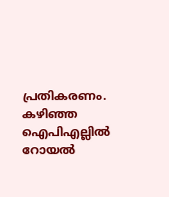പ്രതികരണം. കഴിഞ്ഞ ഐപിഎല്ലിൽ റോയൽ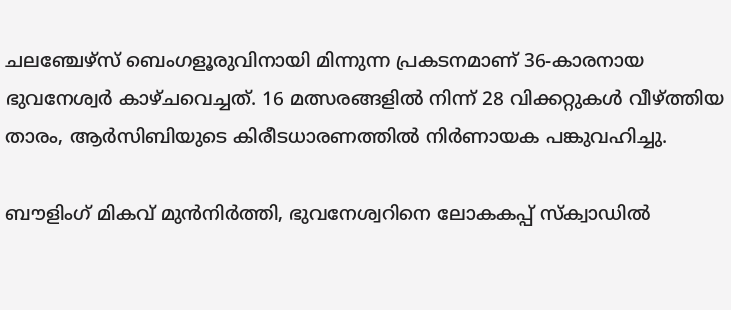ചലഞ്ചേഴ്സ് ബെംഗളൂരുവിനായി മിന്നുന്ന പ്രകടനമാണ് 36-കാരനായ ഭുവനേശ്വർ കാഴ്ചവെച്ചത്. 16 മത്സരങ്ങളിൽ നിന്ന് 28 വിക്കറ്റുകൾ വീഴ്ത്തിയ താരം, ആർസിബിയുടെ കിരീടധാരണത്തിൽ നിർണായക പങ്കുവഹിച്ചു.

ബൗളിംഗ് മികവ് മുൻനിർത്തി, ഭുവനേശ്വറിനെ ലോകകപ്പ് സ്ക്വാഡിൽ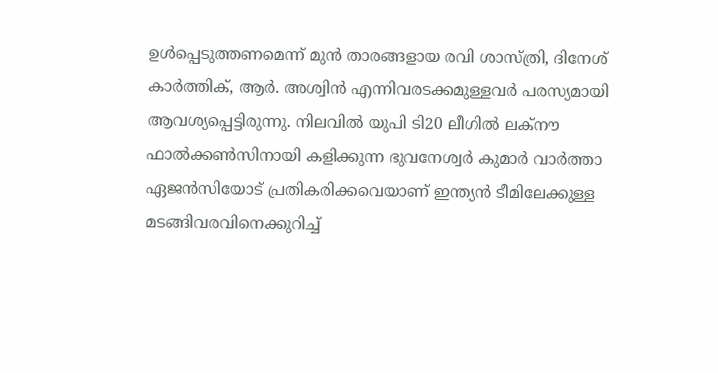ഉൾപ്പെടുത്തണമെന്ന് മുൻ താരങ്ങളായ രവി ശാസ്ത്രി, ദിനേശ് കാർത്തിക്, ആർ. അശ്വിൻ എന്നിവരടക്കമുള്ളവർ പരസ്യമായി ആവശ്യപ്പെട്ടിരുന്നു. നിലവിൽ യുപി ടി20 ലീഗിൽ ലക്നൗ ഫാൽക്കൺസിനായി കളിക്കുന്ന ഭുവനേശ്വർ കുമാർ വാർത്താ ഏജൻസിയോട് പ്രതികരിക്കവെയാണ് ഇന്ത്യൻ ടീമിലേക്കുള്ള മടങ്ങിവരവിനെക്കുറിച്ച്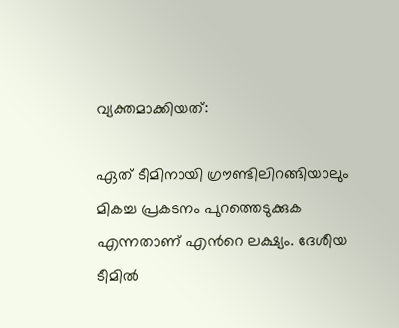വ്യക്തമാക്കിയത്:

ഏത് ടീമിനായി ഗ്രൗണ്ടിലിറങ്ങിയാലും മികച്ച പ്രകടനം പുറത്തെടുക്കുക എന്നതാണ് എന്‍റെ ലക്ഷ്യം. ദേശീയ ടീമിൽ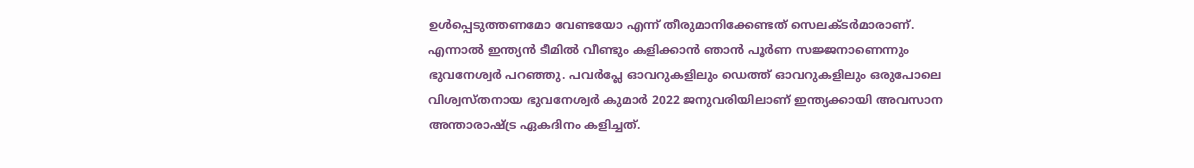ഉൾപ്പെടുത്തണമോ വേണ്ടയോ എന്ന് തീരുമാനിക്കേണ്ടത് സെലക്ടർമാരാണ്. എന്നാൽ ഇന്ത്യൻ ടീമിൽ വീണ്ടും കളിക്കാൻ ഞാൻ പൂർണ സജ്ജനാണെന്നും ഭുവനേശ്വർ പറഞ്ഞു. പവർപ്ലേ ഓവറുകളിലും ഡെത്ത് ഓവറുകളിലും ഒരുപോലെ വിശ്വസ്തനായ ഭുവനേശ്വർ കുമാർ 2022 ജനുവരിയിലാണ് ഇന്ത്യക്കായി അവസാന അന്താരാഷ്ട്ര ഏകദിനം കളിച്ചത്.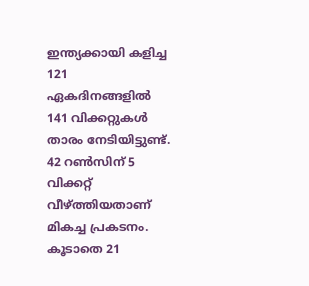ഇന്ത്യക്കായി കളിച്ച 121 ഏകദിനങ്ങളിൽ 141 വിക്കറ്റുകൾ താരം നേടിയിട്ടുണ്ട്. 42 റൺസിന് 5 വിക്കറ്റ് വീഴ്ത്തിയതാണ് മികച്ച പ്രകടനം. കൂടാതെ 21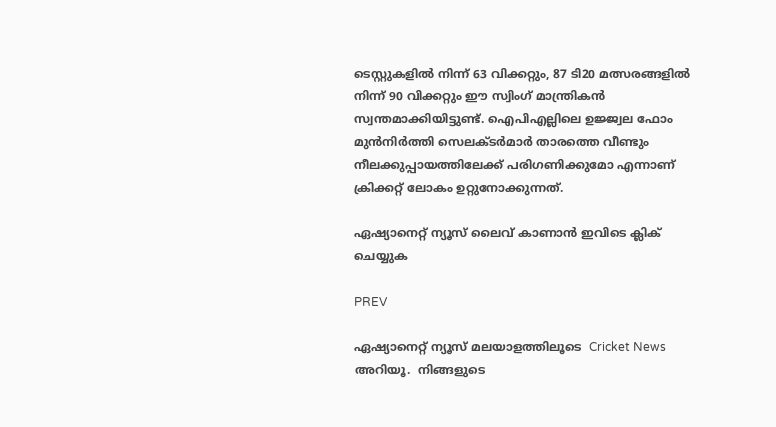ടെസ്റ്റുകളിൽ നിന്ന് 63 വിക്കറ്റും, 87 ടി20 മത്സരങ്ങളിൽ നിന്ന് 90 വിക്കറ്റും ഈ സ്വിംഗ് മാന്ത്രികൻ സ്വന്തമാക്കിയിട്ടുണ്ട്. ഐപിഎല്ലിലെ ഉജ്ജ്വല ഫോം മുൻനിർത്തി സെലക്ടർമാർ താരത്തെ വീണ്ടും നീലക്കുപ്പായത്തിലേക്ക് പരിഗണിക്കുമോ എന്നാണ് ക്രിക്കറ്റ് ലോകം ഉറ്റുനോക്കുന്നത്.

ഏഷ്യാനെറ്റ് ന്യൂസ് ലൈവ് കാണാന്‍ ഇവിടെ ക്ലിക് ചെയ്യുക

PREV

ഏഷ്യാനെറ്റ് ന്യൂസ് മലയാളത്തിലൂടെ  Cricket News അറിയൂ.  നിങ്ങളുടെ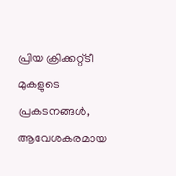പ്രിയ ക്രിക്കറ്റ്ടീ മുകളുടെ പ്രകടനങ്ങൾ, ആവേശകരമായ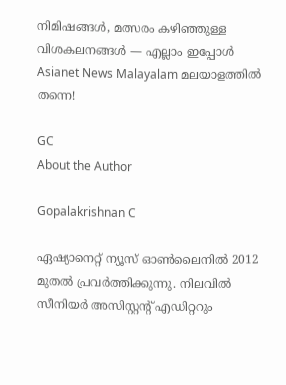നിമിഷങ്ങൾ, മത്സരം കഴിഞ്ഞുള്ള വിശകലനങ്ങൾ — എല്ലാം ഇപ്പോൾ Asianet News Malayalam മലയാളത്തിൽ തന്നെ!

GC
About the Author

Gopalakrishnan C

ഏഷ്യാനെറ്റ് ന്യൂസ് ഓണ്‍ലൈനില്‍ 2012 മുതല്‍ പ്രവര്‍ത്തിക്കുന്നു. നിലവില്‍ സീനിയര്‍ അസിസ്റ്റന്‍റ് എഡിറ്ററും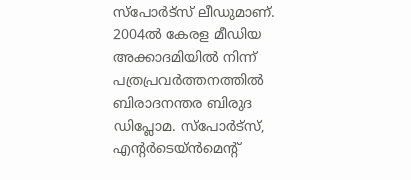സ്പോർട്സ് ലീഡുമാണ്. 2004ൽ കേരള മീഡിയ അക്കാദമിയില്‍ നിന്ന് പത്രപ്രവര്‍ത്തനത്തില്‍ ബിരാദനന്തര ബിരുദ ഡിപ്ലോമ. സ്പോര്‍ട്സ്, എന്‍റര്‍ടെയ്ൻമെന്‍റ്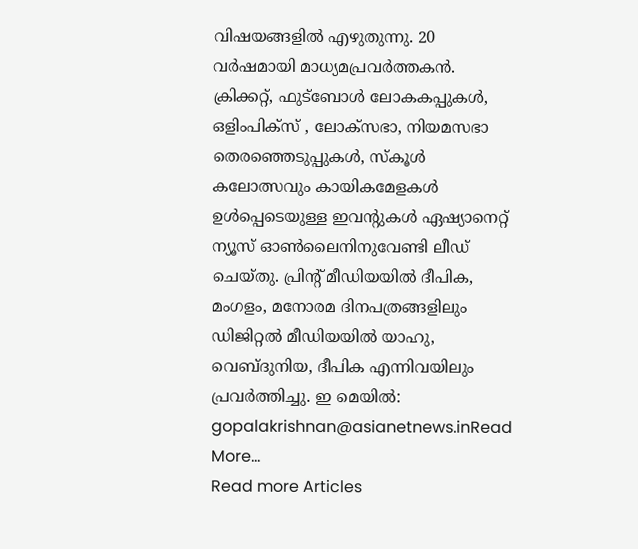വിഷയങ്ങളില്‍ എഴുതുന്നു. 20 വര്‍ഷമായി മാധ്യമപ്രവര്‍ത്തകൻ. ക്രിക്കറ്റ്, ഫുട്ബോള്‍ ലോകകപ്പുകൾ, ഒളിംപിക്സ് , ലോക്സഭാ, നിയമസഭാ തെരഞ്ഞെടുപ്പുകള്‍, സ്കൂള്‍ കലോത്സവും കായികമേളകള്‍ ഉള്‍പ്പെടെയുള്ള ഇവന്‍റുകള്‍ ഏഷ്യാനെറ്റ് ന്യൂസ് ഓണ്‍ലൈനിനുവേണ്ടി ലീഡ് ചെയ്തു. പ്രിന്‍റ് മീഡിയയില്‍ ദീപിക, മംഗളം, മനോരമ ദിനപത്രങ്ങളിലും ഡിജിറ്റൽ മീഡിയയില്‍ യാഹു, വെബ്ദുനിയ, ദീപിക എന്നിവയിലും പ്രവര്‍ത്തിച്ചു. ഇ മെയില്‍: gopalakrishnan@asianetnews.inRead More...
Read more Articles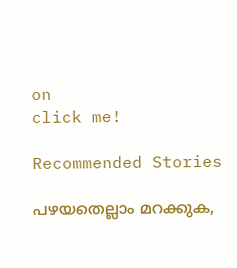on
click me!

Recommended Stories

പഴയതെല്ലാം മറക്കുക,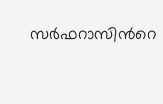സര്‍ഫറാസിന്‍റെ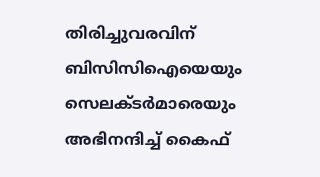തിരിച്ചുവരവിന് ബിസിസിഐയെയും സെലക്ടർമാരെയും അഭിനന്ദിച്ച് കൈഫ്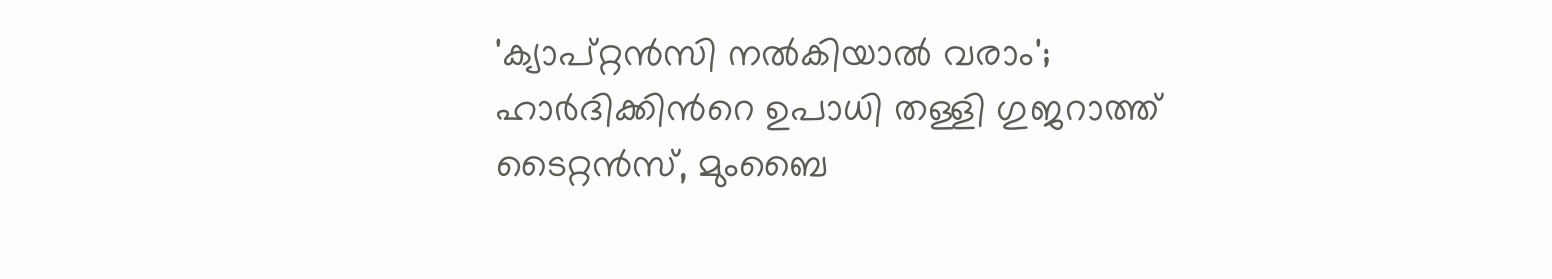'ക്യാപ്റ്റൻസി നൽകിയാൽ വരാം'; ഹാർദിക്കിന്‍റെ ഉപാധി തള്ളി ഗുജറാത്ത് ടൈറ്റൻസ്, മുംബൈ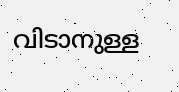വിടാനുള്ള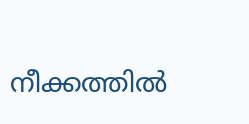നീക്കത്തിൽ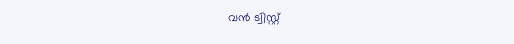വൻ ട്വിസ്റ്റ്